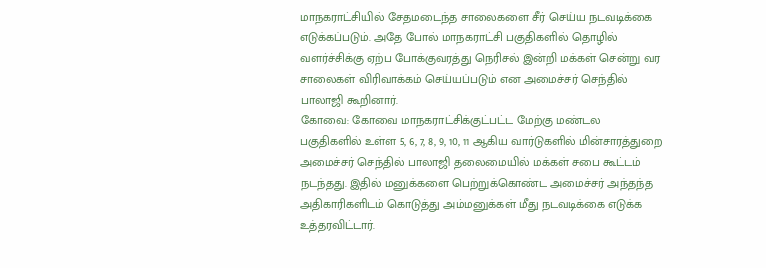மாநகராட்சியில் சேதமடைந்த சாலைகளை சீர் செய்ய நடவடிக்கை எடுக்கப்படும். அதே போல் மாநகராட்சி பகுதிகளில் தொழில் வளர்ச்சிக்கு ஏற்ப போக்குவரத்து நெரிசல் இன்றி மக்கள் சென்று வர சாலைகள் விரிவாக்கம் செய்யப்படும் என அமைச்சர் செந்தில் பாலாஜி கூறினார்.
கோவை: கோவை மாநகராட்சிக்குட்பட்ட மேற்கு மண்டல பகுதிகளில் உள்ள 5, 6, 7, 8, 9, 10, 11 ஆகிய வார்டுகளில் மின்சாரத்துறை அமைச்சர் செந்தில் பாலாஜி தலைமையில் மக்கள் சபை கூட்டம் நடந்தது. இதில் மனுக்களை பெற்றுக்கொண்ட அமைச்சர் அந்தந்த அதிகாரிகளிடம் கொடுத்து அம்மனுக்கள் மீது நடவடிக்கை எடுக்க உத்தரவிட்டார்.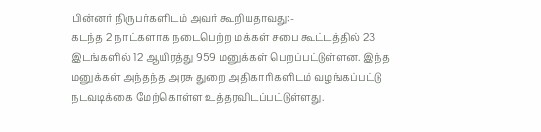பின்னர் நிருபர்களிடம் அவர் கூறியதாவது:-
கடந்த 2 நாட்களாக நடைபெற்ற மக்கள் சபை கூட்டத்தில் 23 இடங்களில் 12 ஆயிரத்து 959 மனுக்கள் பெறப்பட்டுள்ளன. இந்த மனுக்கள் அந்தந்த அரசு துறை அதிகாரிகளிடம் வழங்கப்பட்டு நடவடிக்கை மேற்கொள்ள உத்தரவிடப்பட்டுள்ளது.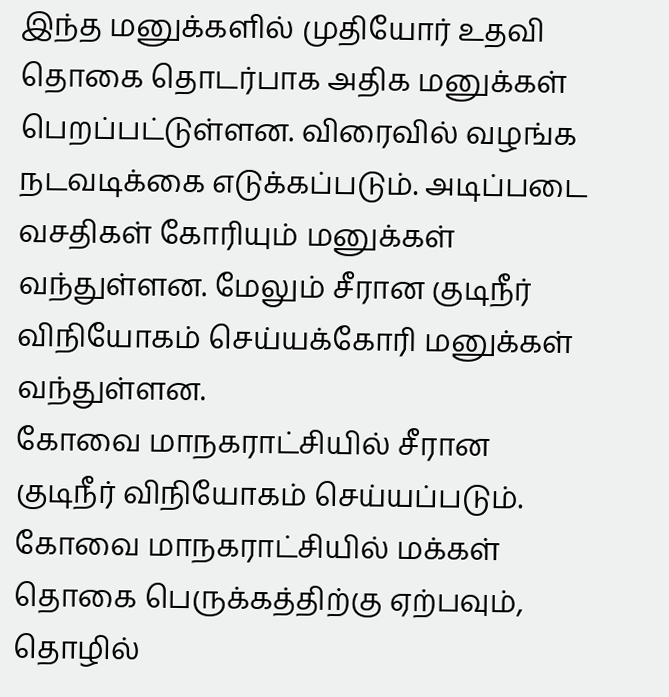இந்த மனுக்களில் முதியோர் உதவி தொகை தொடர்பாக அதிக மனுக்கள் பெறப்பட்டுள்ளன. விரைவில் வழங்க நடவடிக்கை எடுக்கப்படும். அடிப்படை வசதிகள் கோரியும் மனுக்கள் வந்துள்ளன. மேலும் சீரான குடிநீர் விநியோகம் செய்யக்கோரி மனுக்கள் வந்துள்ளன.
கோவை மாநகராட்சியில் சீரான குடிநீர் விநியோகம் செய்யப்படும். கோவை மாநகராட்சியில் மக்கள் தொகை பெருக்கத்திற்கு ஏற்பவும், தொழில்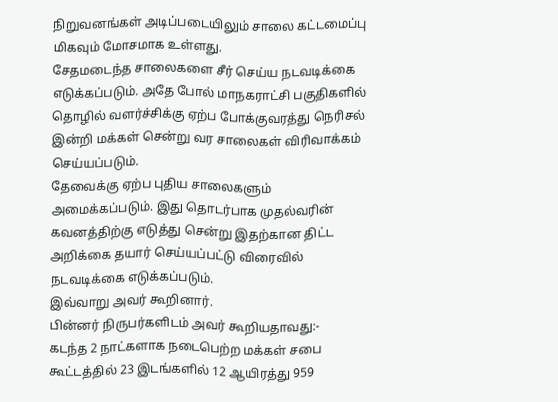நிறுவனங்கள் அடிப்படையிலும் சாலை கட்டமைப்பு மிகவும் மோசமாக உள்ளது.
சேதமடைந்த சாலைகளை சீர் செய்ய நடவடிக்கை எடுக்கப்படும். அதே போல் மாநகராட்சி பகுதிகளில் தொழில் வளர்ச்சிக்கு ஏற்ப போக்குவரத்து நெரிசல் இன்றி மக்கள் சென்று வர சாலைகள் விரிவாக்கம் செய்யப்படும்.
தேவைக்கு ஏற்ப புதிய சாலைகளும் அமைக்கப்படும். இது தொடர்பாக முதல்வரின் கவனத்திற்கு எடுத்து சென்று இதற்கான திட்ட அறிக்கை தயார் செய்யப்பட்டு விரைவில் நடவடிக்கை எடுக்கப்படும்.
இவ்வாறு அவர் கூறினார்.
பின்னர் நிருபர்களிடம் அவர் கூறியதாவது:-
கடந்த 2 நாட்களாக நடைபெற்ற மக்கள் சபை கூட்டத்தில் 23 இடங்களில் 12 ஆயிரத்து 959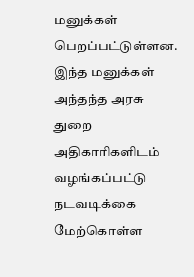மனுக்கள் பெறப்பட்டுள்ளன. இந்த மனுக்கள் அந்தந்த அரசு துறை அதிகாரிகளிடம் வழங்கப்பட்டு நடவடிக்கை மேற்கொள்ள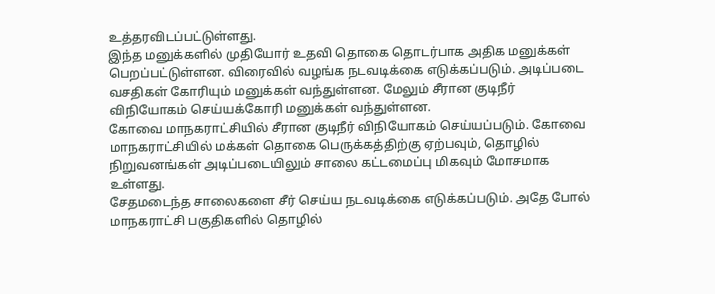உத்தரவிடப்பட்டுள்ளது.
இந்த மனுக்களில் முதியோர் உதவி தொகை தொடர்பாக அதிக மனுக்கள் பெறப்பட்டுள்ளன. விரைவில் வழங்க நடவடிக்கை எடுக்கப்படும். அடிப்படை வசதிகள் கோரியும் மனுக்கள் வந்துள்ளன. மேலும் சீரான குடிநீர் விநியோகம் செய்யக்கோரி மனுக்கள் வந்துள்ளன.
கோவை மாநகராட்சியில் சீரான குடிநீர் விநியோகம் செய்யப்படும். கோவை மாநகராட்சியில் மக்கள் தொகை பெருக்கத்திற்கு ஏற்பவும், தொழில் நிறுவனங்கள் அடிப்படையிலும் சாலை கட்டமைப்பு மிகவும் மோசமாக உள்ளது.
சேதமடைந்த சாலைகளை சீர் செய்ய நடவடிக்கை எடுக்கப்படும். அதே போல் மாநகராட்சி பகுதிகளில் தொழில்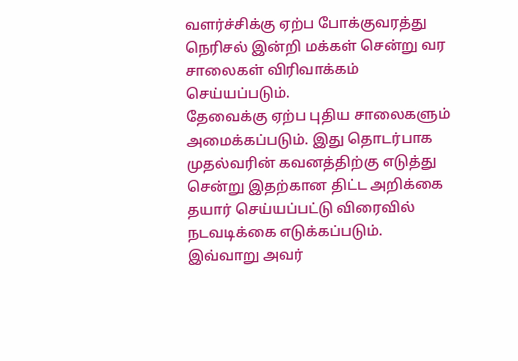வளர்ச்சிக்கு ஏற்ப போக்குவரத்து நெரிசல் இன்றி மக்கள் சென்று வர சாலைகள் விரிவாக்கம் செய்யப்படும்.
தேவைக்கு ஏற்ப புதிய சாலைகளும் அமைக்கப்படும். இது தொடர்பாக முதல்வரின் கவனத்திற்கு எடுத்து சென்று இதற்கான திட்ட அறிக்கை தயார் செய்யப்பட்டு விரைவில் நடவடிக்கை எடுக்கப்படும்.
இவ்வாறு அவர்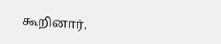கூறினார்.